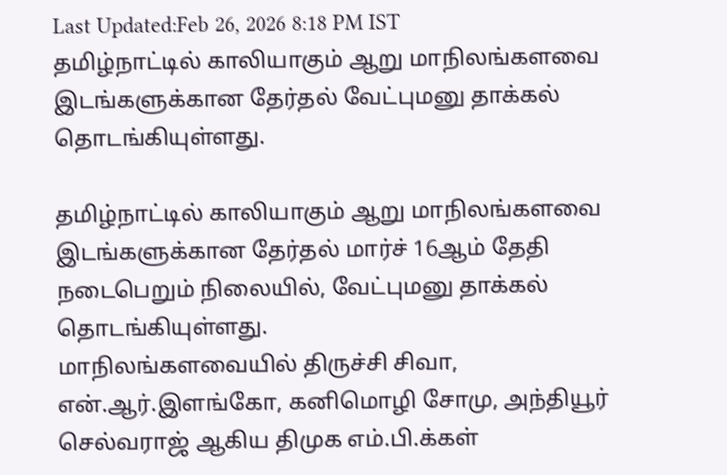Last Updated:Feb 26, 2026 8:18 PM IST
தமிழ்நாட்டில் காலியாகும் ஆறு மாநிலங்களவை இடங்களுக்கான தேர்தல் வேட்புமனு தாக்கல் தொடங்கியுள்ளது.

தமிழ்நாட்டில் காலியாகும் ஆறு மாநிலங்களவை இடங்களுக்கான தேர்தல் மார்ச் 16ஆம் தேதி நடைபெறும் நிலையில், வேட்புமனு தாக்கல் தொடங்கியுள்ளது.
மாநிலங்களவையில் திருச்சி சிவா, என்.ஆர்.இளங்கோ, கனிமொழி சோமு, அந்தியூர் செல்வராஜ் ஆகிய திமுக எம்.பி.க்கள்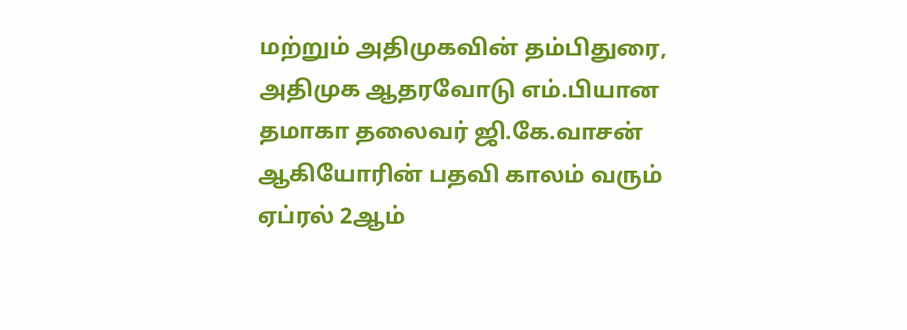மற்றும் அதிமுகவின் தம்பிதுரை, அதிமுக ஆதரவோடு எம்.பியான தமாகா தலைவர் ஜி.கே.வாசன் ஆகியோரின் பதவி காலம் வரும் ஏப்ரல் 2ஆம்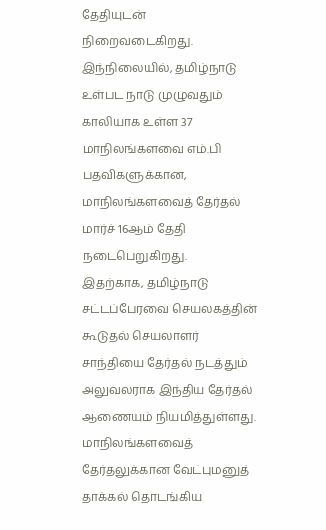தேதியுடன் நிறைவடைகிறது.
இந்நிலையில், தமிழ்நாடு உள்பட நாடு முழுவதும் காலியாக உள்ள 37 மாநிலங்களவை எம்.பி பதவிகளுக்கான, மாநிலங்களவைத் தேர்தல் மார்ச் 16ஆம் தேதி நடைபெறுகிறது.
இதற்காக, தமிழ்நாடு சட்டப்பேரவை செயலகத்தின் கூடுதல் செயலாளர் சாந்தியை தேர்தல் நடத்தும் அலுவலராக இந்திய தேர்தல் ஆணையம் நியமித்துள்ளது.
மாநிலங்களவைத் தேர்தலுக்கான வேட்புமனுத் தாக்கல் தொடங்கிய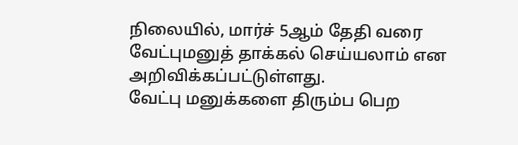நிலையில், மார்ச் 5ஆம் தேதி வரை வேட்புமனுத் தாக்கல் செய்யலாம் என அறிவிக்கப்பட்டுள்ளது.
வேட்பு மனுக்களை திரும்ப பெற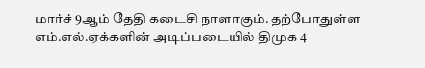மார்ச் 9ஆம் தேதி கடைசி நாளாகும். தற்போதுள்ள எம்.எல்.ஏக்களின் அடிப்படையில் திமுக 4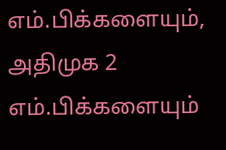எம்.பிக்களையும், அதிமுக 2 எம்.பிக்களையும்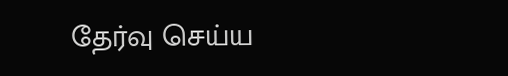தேர்வு செய்ய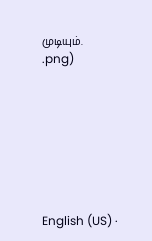முடியும்.
.png)








English (US) ·